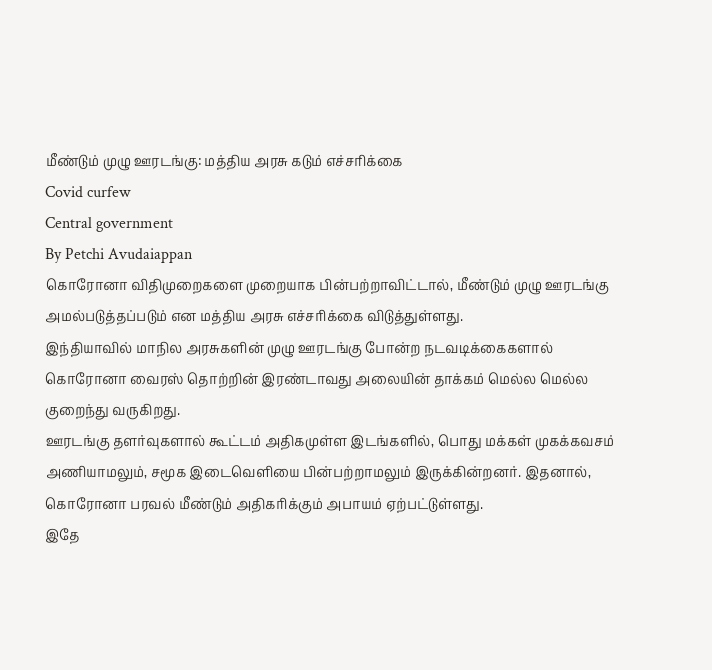மீண்டும் முழு ஊரடங்கு: மத்திய அரசு கடும் எச்சரிக்கை
Covid curfew
Central government
By Petchi Avudaiappan
கொரோனா விதிமுறைகளை முறையாக பின்பற்றாவிட்டால், மீண்டும் முழு ஊரடங்கு அமல்படுத்தப்படும் என மத்திய அரசு எச்சரிக்கை விடுத்துள்ளது.
இந்தியாவில் மாநில அரசுகளின் முழு ஊரடங்கு போன்ற நடவடிக்கைகளால் கொரோனா வைரஸ் தொற்றின் இரண்டாவது அலையின் தாக்கம் மெல்ல மெல்ல குறைந்து வருகிறது.
ஊரடங்கு தளர்வுகளால் கூட்டம் அதிகமுள்ள இடங்களில், பொது மக்கள் முகக்கவசம் அணியாமலும், சமூக இடைவெளியை பின்பற்றாமலும் இருக்கின்றனர். இதனால், கொரோனா பரவல் மீண்டும் அதிகரிக்கும் அபாயம் ஏற்பட்டுள்ளது.
இதே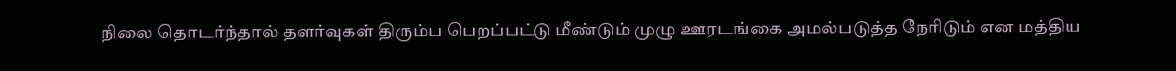நிலை தொடர்ந்தால் தளர்வுகள் திரும்ப பெறப்பட்டு மீண்டும் முழு ஊரடங்கை அமல்படுத்த நேரிடும் என மத்திய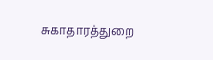சுகாதாரத்துறை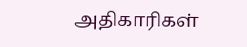அதிகாரிகள்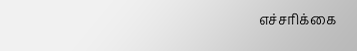எச்சரிக்கை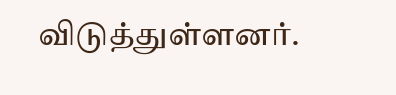விடுத்துள்ளனர்.